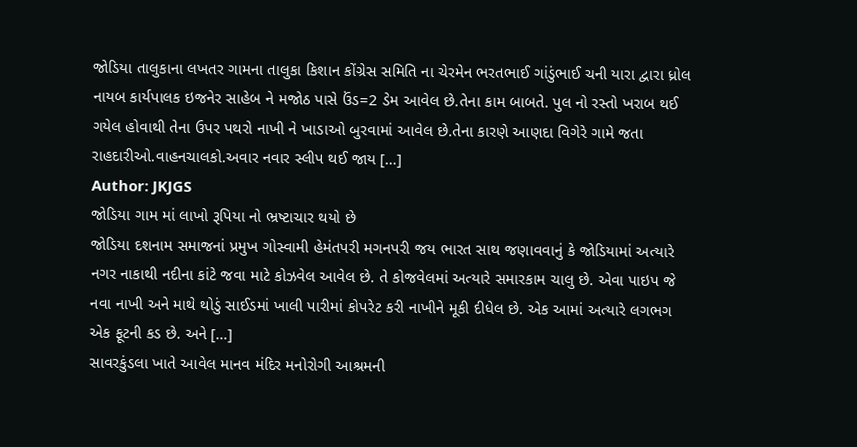જોડિયા તાલુકાના લખતર ગામના તાલુકા કિશાન કોંગ્રેસ સમિતિ ના ચેરમેન ભરતભાઈ ગાંડુંભાઈ ચની યારા દ્વારા ધ્રોલ નાયબ કાર્યપાલક ઇજનેર સાહેબ ને મજોઠ પાસે ઉંડ=2 ડેમ આવેલ છે.તેના કામ બાબતે. પુલ નો રસ્તો ખરાબ થઈ ગયેલ હોવાથી તેના ઉપર પથરો નાખી ને ખાડાઓ બુરવામાં આવેલ છે.તેના કારણે આણદા વિગેરે ગામે જતા રાહદારીઓ.વાહનચાલકો.અવાર નવાર સ્લીપ થઈ જાય […]
Author: JKJGS
જોડિયા ગામ માં લાખો રૂપિયા નો ભ્રષ્ટાચાર થયો છે
જોડિયા દશનામ સમાજનાં પ્રમુખ ગોસ્વામી હેમંતપરી મગનપરી જય ભારત સાથ જણાવવાનું કે જોડિયામાં અત્યારે નગર નાકાથી નદીના કાંટે જવા માટે કોઝવેલ આવેલ છે. તે કોજવેલમાં અત્યારે સમારકામ ચાલુ છે. એવા પાઇપ જે નવા નાખી અને માથે થોડું સાઈડમાં ખાલી પારીમાં કોપરેટ કરી નાખીને મૂકી દીધેલ છે. એક આમાં અત્યારે લગભગ એક ફૂટની કડ છે. અને […]
સાવરકુંડલા ખાતે આવેલ માનવ મંદિર મનોરોગી આશ્રમની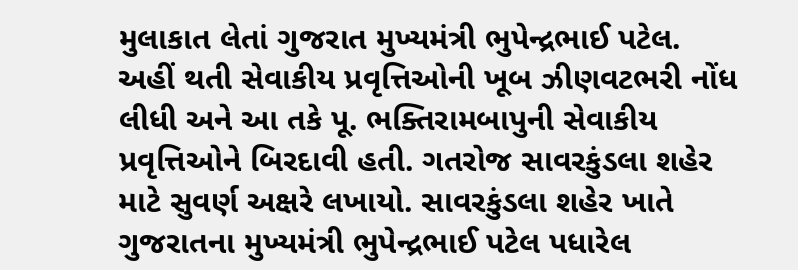મુલાકાત લેતાં ગુજરાત મુખ્યમંત્રી ભુપેન્દ્રભાઈ પટેલ.
અહીં થતી સેવાકીય પ્રવૃત્તિઓની ખૂબ ઝીણવટભરી નોંધ લીધી અને આ તકે પૂ. ભક્તિરામબાપુની સેવાકીય પ્રવૃત્તિઓને બિરદાવી હતી. ગતરોજ સાવરકુંડલા શહેર માટે સુવર્ણ અક્ષરે લખાયો. સાવરકુંડલા શહેર ખાતે ગુજરાતના મુખ્યમંત્રી ભુપેન્દ્રભાઈ પટેલ પધારેલ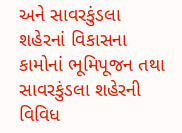અને સાવરકુંડલા શહેરનાં વિકાસના કામોનાં ભૂમિપૂજન તથા સાવરકુંડલા શહેરની વિવિધ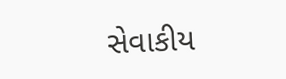સેવાકીય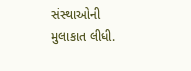સંસ્થાઓની મુલાકાત લીધી.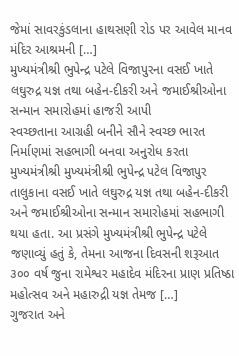જેમાં સાવરકુંડલાના હાથસણી રોડ પર આવેલ માનવ મંદિર આશ્રમની […]
મુખ્યમંત્રીશ્રી ભુપેન્દ્ર પટેલે વિજાપુરના વસઈ ખાતે લઘુરુદ્ર યજ્ઞ તથા બહેન-દીકરી અને જમાઈશ્રીઓના સન્માન સમારોહમાં હાજરી આપી
સ્વચ્છતાના આગ્રહી બનીને સૌને સ્વચ્છ ભારત નિર્માણમાં સહભાગી બનવા અનુરોધ કરતા મુખ્યમંત્રીશ્રી મુખ્યમંત્રીશ્રી ભુપેન્દ્ર પટેલ વિજાપુર તાલુકાના વસઈ ખાતે લઘુરુદ્ર યજ્ઞ તથા બહેન-દીકરી અને જમાઈશ્રીઓના સન્માન સમારોહમાં સહભાગી થયા હતા. આ પ્રસંગે મુખ્યમંત્રીશ્રી ભુપેન્દ્ર પટેલે જણાવ્યું હતું કે, તેમના આજના દિવસની શરૂઆત ૩૦૦ વર્ષ જુના રામેશ્વર મહાદેવ મંદિરના પ્રાણ પ્રતિષ્ઠા મહોત્સવ અને મહારુદ્રી યજ્ઞ તેમજ […]
ગુજરાત અને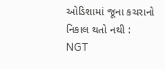ઓડિશામાં જૂના કચરાનો નિકાલ થતો નથી : NGT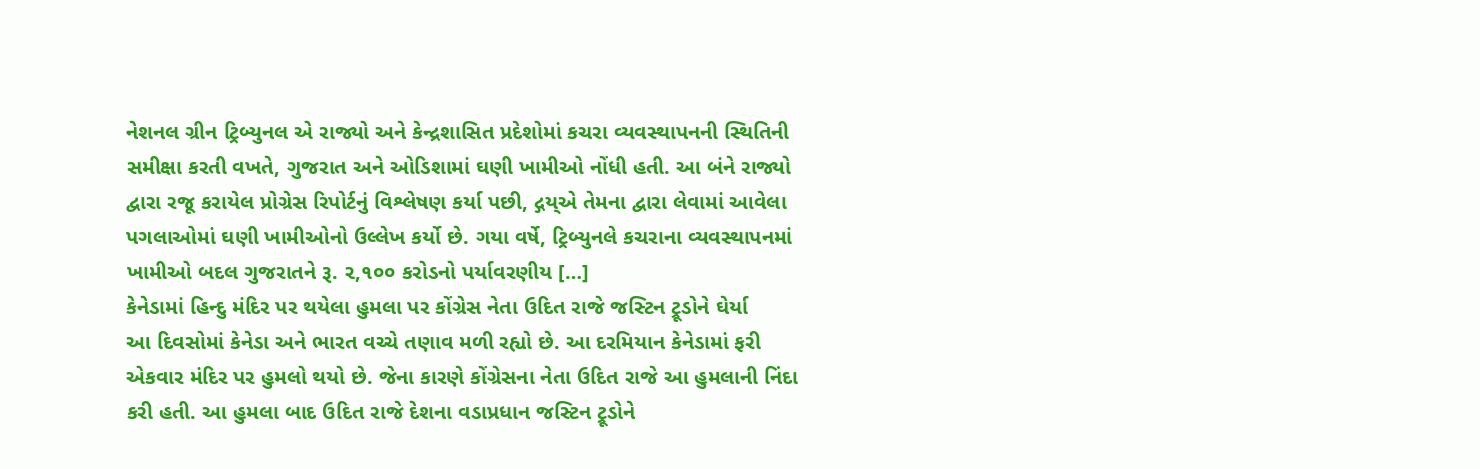નેશનલ ગ્રીન ટ્રિબ્યુનલ એ રાજ્યો અને કેન્દ્રશાસિત પ્રદેશોમાં કચરા વ્યવસ્થાપનની સ્થિતિની સમીક્ષા કરતી વખતે, ગુજરાત અને ઓડિશામાં ઘણી ખામીઓ નોંધી હતી. આ બંને રાજ્યો દ્વારા રજૂ કરાયેલ પ્રોગ્રેસ રિપોર્ટનું વિશ્લેષણ કર્યા પછી, દ્ગય્એ તેમના દ્વારા લેવામાં આવેલા પગલાઓમાં ઘણી ખામીઓનો ઉલ્લેખ કર્યો છે. ગયા વર્ષે, ટ્રિબ્યુનલે કચરાના વ્યવસ્થાપનમાં ખામીઓ બદલ ગુજરાતને રૂ. ૨,૧૦૦ કરોડનો પર્યાવરણીય […]
કેનેડામાં હિન્દુ મંદિર પર થયેલા હુમલા પર કોંગ્રેસ નેતા ઉદિત રાજે જસ્ટિન ટ્રૂડોને ઘેર્યા
આ દિવસોમાં કેનેડા અને ભારત વચ્ચે તણાવ મળી રહ્યો છે. આ દરમિયાન કેનેડામાં ફરી એકવાર મંદિર પર હુમલો થયો છે. જેના કારણે કોંગ્રેસના નેતા ઉદિત રાજે આ હુમલાની નિંદા કરી હતી. આ હુમલા બાદ ઉદિત રાજે દેશના વડાપ્રધાન જસ્ટિન ટ્રૂડોને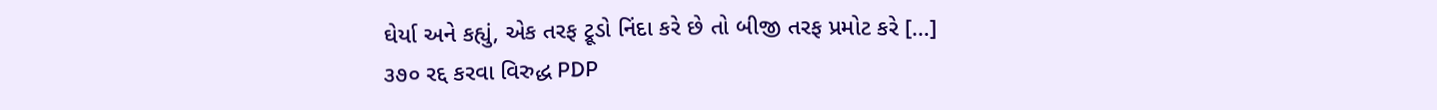ઘેર્યા અને કહ્યું, એક તરફ ટ્રૂડો નિંદા કરે છે તો બીજી તરફ પ્રમોટ કરે […]
૩૭૦ રદ્દ કરવા વિરુદ્ધ PDP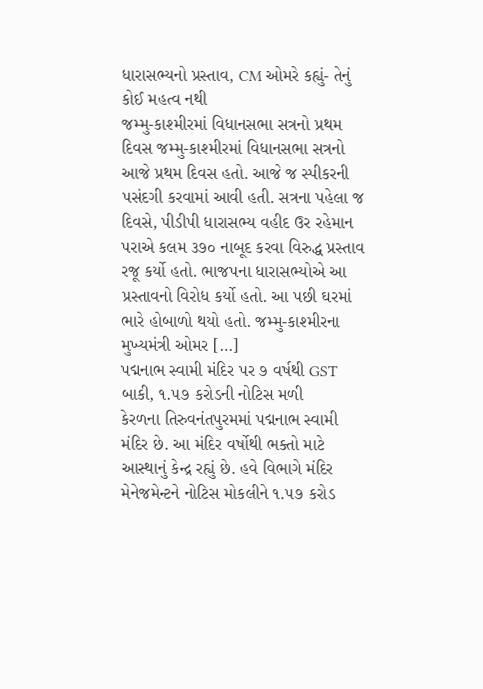ધારાસભ્યનો પ્રસ્તાવ, CM ઓમરે કહ્યું- તેનું કોઈ મહત્વ નથી
જમ્મુ-કાશ્મીરમાં વિધાનસભા સત્રનો પ્રથમ દિવસ જમ્મુ-કાશ્મીરમાં વિધાનસભા સત્રનો આજે પ્રથમ દિવસ હતો. આજે જ સ્પીકરની પસંદગી કરવામાં આવી હતી. સત્રના પહેલા જ દિવસે, પીડીપી ધારાસભ્ય વહીદ ઉર રહેમાન પરાએ કલમ ૩૭૦ નાબૂદ કરવા વિરુદ્ધ પ્રસ્તાવ રજૂ કર્યો હતો. ભાજપના ધારાસભ્યોએ આ પ્રસ્તાવનો વિરોધ કર્યો હતો. આ પછી ઘરમાં ભારે હોબાળો થયો હતો. જમ્મુ-કાશ્મીરના મુખ્યમંત્રી ઓમર […]
પદ્મનાભ સ્વામી મંદિર પર ૭ વર્ષથી GST બાકી, ૧.૫૭ કરોડની નોટિસ મળી
કેરળના તિરુવનંતપુરમમાં પદ્મનાભ સ્વામી મંદિર છે. આ મંદિર વર્ષોથી ભક્તો માટે આસ્થાનું કેન્દ્ર રહ્યું છે. હવે વિભાગે મંદિર મેનેજમેન્ટને નોટિસ મોકલીને ૧.૫૭ કરોડ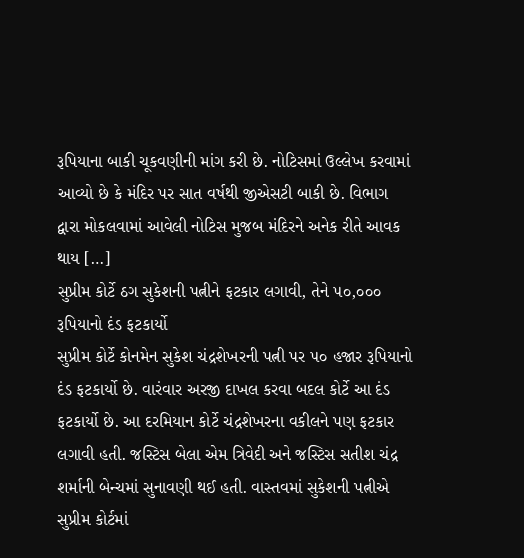રૂપિયાના બાકી ચૂકવણીની માંગ કરી છે. નોટિસમાં ઉલ્લેખ કરવામાં આવ્યો છે કે મંદિર પર સાત વર્ષથી જીએસટી બાકી છે. વિભાગ દ્વારા મોકલવામાં આવેલી નોટિસ મુજબ મંદિરને અનેક રીતે આવક થાય […]
સુપ્રીમ કોર્ટે ઠગ સુકેશની પત્નીને ફટકાર લગાવી, તેને ૫૦,૦૦૦ રૂપિયાનો દંડ ફટકાર્યો
સુપ્રીમ કોર્ટે કોનમેન સુકેશ ચંદ્રશેખરની પત્ની પર ૫૦ હજાર રૂપિયાનો દંડ ફટકાર્યો છે. વારંવાર અરજી દાખલ કરવા બદલ કોર્ટે આ દંડ ફટકાર્યો છે. આ દરમિયાન કોર્ટે ચંદ્રશેખરના વકીલને પણ ફટકાર લગાવી હતી. જસ્ટિસ બેલા એમ ત્રિવેદી અને જસ્ટિસ સતીશ ચંદ્ર શર્માની બેન્ચમાં સુનાવણી થઈ હતી. વાસ્તવમાં સુકેશની પત્નીએ સુપ્રીમ કોર્ટમાં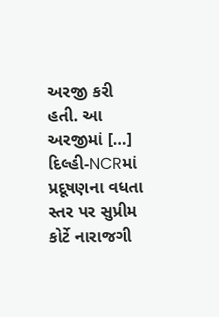અરજી કરી હતી. આ અરજીમાં […]
દિલ્હી-NCRમાં પ્રદૂષણના વધતા સ્તર પર સુપ્રીમ કોર્ટે નારાજગી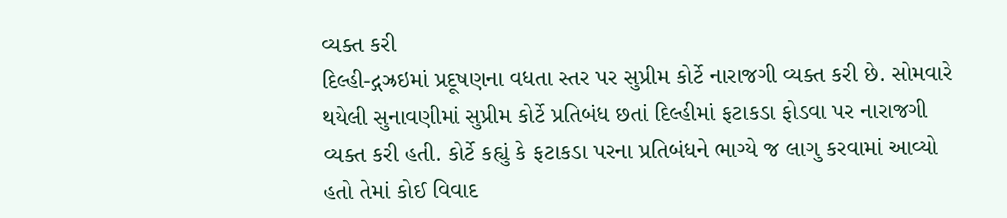વ્યક્ત કરી
દિલ્હી-દ્ગઝ્રઇમાં પ્રદૂષણના વધતા સ્તર પર સુપ્રીમ કોર્ટે નારાજગી વ્યક્ત કરી છે. સોમવારે થયેલી સુનાવણીમાં સુપ્રીમ કોર્ટે પ્રતિબંધ છતાં દિલ્હીમાં ફટાકડા ફોડવા પર નારાજગી વ્યક્ત કરી હતી. કોર્ટે કહ્યું કે ફટાકડા પરના પ્રતિબંધને ભાગ્યે જ લાગુ કરવામાં આવ્યો હતો તેમાં કોઈ વિવાદ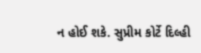ન હોઈ શકે. સુપ્રીમ કોર્ટે દિલ્હી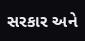સરકાર અને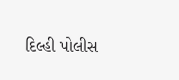દિલ્હી પોલીસ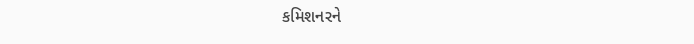કમિશનરને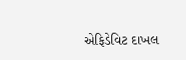એફિડેવિટ દાખલ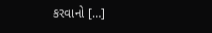કરવાનો […]